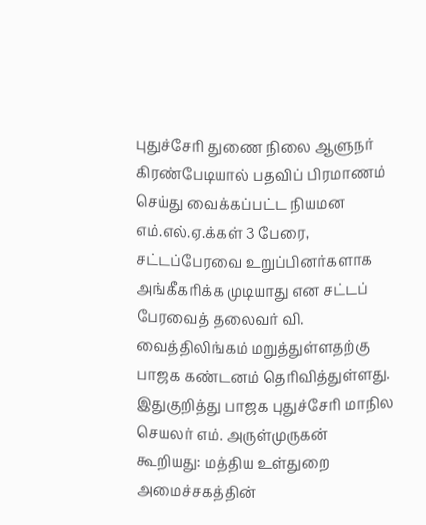புதுச்சேரி துணை நிலை ஆளுநர் கிரண்பேடியால் பதவிப் பிரமாணம் செய்து வைக்கப்பட்ட நியமன எம்.எல்.ஏ.க்கள் 3 பேரை, சட்டப்பேரவை உறுப்பினர்களாக அங்கீகரிக்க முடியாது என சட்டப் பேரவைத் தலைவர் வி. வைத்திலிங்கம் மறுத்துள்ளதற்கு பாஜக கண்டனம் தெரிவித்துள்ளது.
இதுகுறித்து பாஜக புதுச்சேரி மாநில செயலர் எம். அருள்முருகன் கூறியது: மத்திய உள்துறை அமைச்சகத்தின்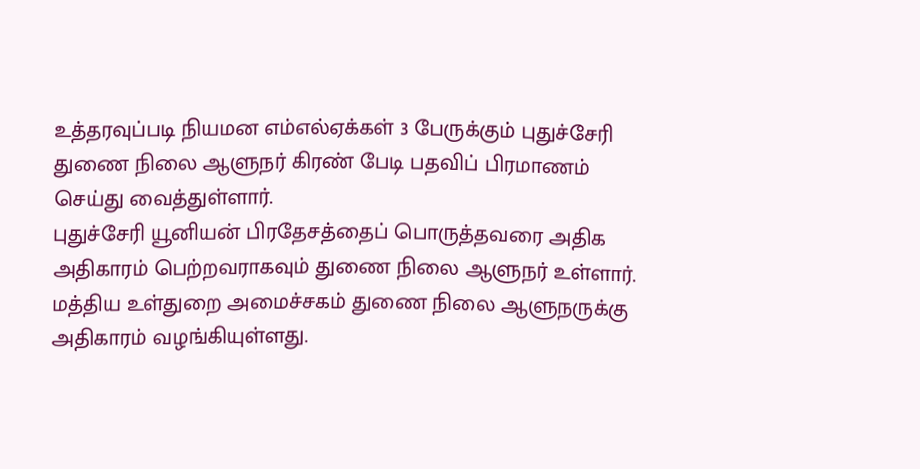உத்தரவுப்படி நியமன எம்எல்ஏக்கள் 3 பேருக்கும் புதுச்சேரி துணை நிலை ஆளுநர் கிரண் பேடி பதவிப் பிரமாணம் செய்து வைத்துள்ளார்.
புதுச்சேரி யூனியன் பிரதேசத்தைப் பொருத்தவரை அதிக அதிகாரம் பெற்றவராகவும் துணை நிலை ஆளுநர் உள்ளார். மத்திய உள்துறை அமைச்சகம் துணை நிலை ஆளுநருக்கு அதிகாரம் வழங்கியுள்ளது.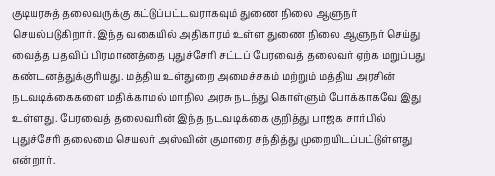குடியரசுத் தலைவருக்கு கட்டுப்பட்டவராகவும் துணை நிலை ஆளுநர் செயல்படுகிறார். இந்த வகையில் அதிகாரம் உள்ள துணை நிலை ஆளுநர் செய்து வைத்த பதவிப் பிரமாணத்தை புதுச்சேரி சட்டப் பேரவைத் தலைவர் ஏற்க மறுப்பது கண்டனத்துக்குரியது. மத்திய உள்துறை அமைச்சகம் மற்றும் மத்திய அரசின் நடவடிக்கைகளை மதிக்காமல் மாநில அரசு நடந்து கொள்ளும் போக்காகவே இது உள்ளது. பேரவைத் தலைவரின் இந்த நடவடிக்கை குறித்து பாஜக சார்பில் புதுச்சேரி தலைமை செயலர் அஸ்வின் குமாரை சந்தித்து முறையிடப்பட்டுள்ளது என்றார்.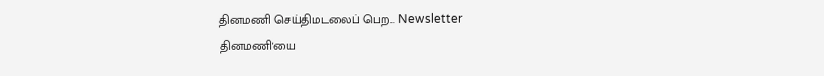தினமணி செய்திமடலைப் பெற... Newsletter
தினமணி'யை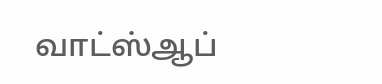வாட்ஸ்ஆப்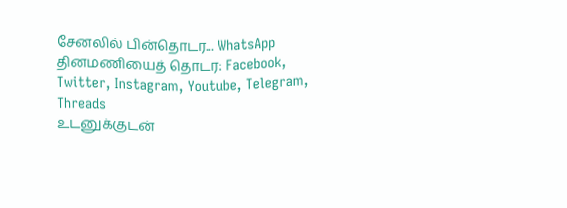சேனலில் பின்தொடர... WhatsApp
தினமணியைத் தொடர: Facebook, Twitter, Instagram, Youtube, Telegram, Threads
உடனுக்குடன்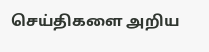செய்திகளை அறிய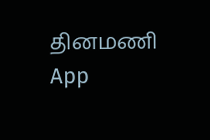தினமணி App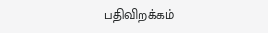பதிவிறக்கம்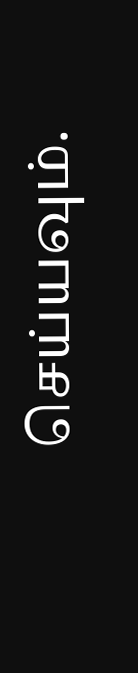செய்யவும்.